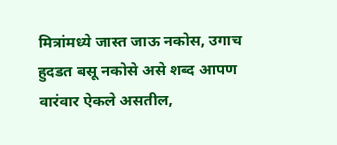मित्रांमध्ये जास्त जाऊ नकोस, उगाच हुदडत बसू नकोसे असे शब्द आपण वारंवार ऐकले असतील,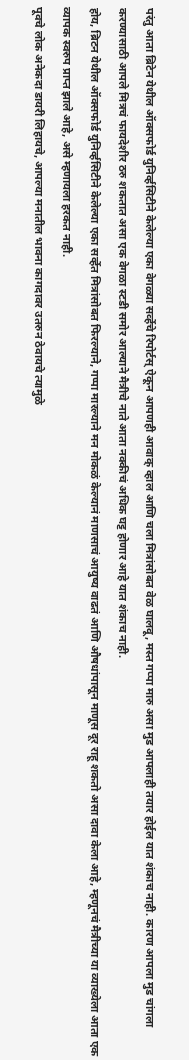परंतु आता ब्रिटेन येथील ऑक्सफोर्ड युनिर्व्हसिटीने केलेल्या एका वेगळ्या सर्व्हेचे रिपोर्टस् ऐकून आपणही आवाक् व्हाल आणि चला मित्रांसोबत वेळ घालवू, मस्त गप्पा मारु असा मुड आपलाही तयार होईल यात शंकाच नाही. कारण आपला मुड चांगला करण्यासाठी आपले मित्रचं फायदेशीर ठरु शकतात असा एक वेगळा स्टडी समोर आल्याने मैत्रीचे नाते आता नक्कीचं अधिक घट्ट होणार आहे यात शंकाच नाही.
होय, ब्रिटन येथील ऑक्सफोर्ड युनिर्व्हसिटीने केलेल्या एका सर्व्हेत मित्रांसोबत फिरल्याने, गप्पा मारल्याने मन मोकळं केल्यानं माणसाचं आयुष्य वाढतं आणि औषधांपासून माणूस दूर राहू शकतो असा दावा केला आहे, म्हणूनचं मैत्रीच्या या व्याख्येला आता एक व्यापक स्वरुप प्राप्त झाले आहे, असे म्हणायला हरकत नाही.
पूवचे लोक अनेकदा डायरी लिहायचे, आपल्या मनातील भावना कागदावर उतरुन ठेवायचे त्यामुळे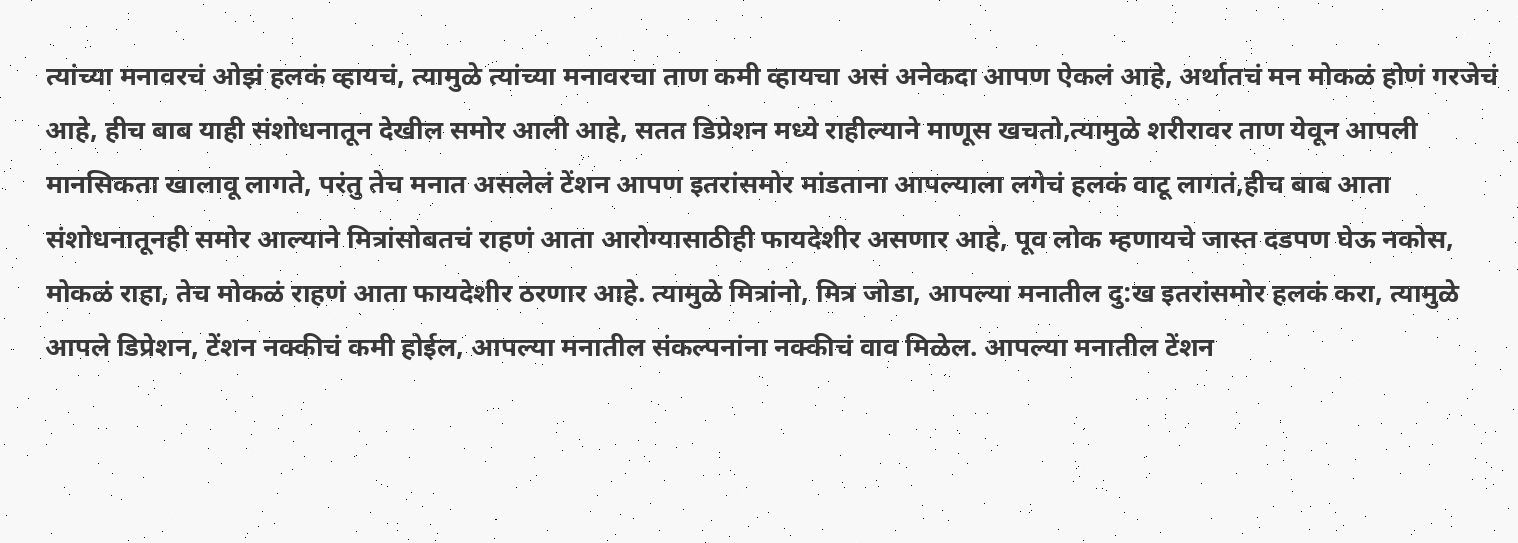त्यांच्या मनावरचं ओझं हलकं व्हायचं, त्यामुळे त्यांच्या मनावरचा ताण कमी व्हायचा असं अनेकदा आपण ऐकलं आहे, अर्थातचं मन मोकळं होणं गरजेचं आहे, हीच बाब याही संशोधनातून देखील समोर आली आहे, सतत डिप्रेशन मध्ये राहील्याने माणूस खचतो,त्यामुळे शरीरावर ताण येवून आपली मानसिकता खालावू लागते, परंतु तेच मनात असलेलं टेंशन आपण इतरांसमोर मांडताना आपल्याला लगेचं हलकं वाटू लागतं,हीच बाब आता संशोधनातूनही समोर आल्याने मित्रांसोबतचं राहणं आता आरोग्यासाठीही फायदेशीर असणार आहे, पूव लोक म्हणायचे जास्त दडपण घेऊ नकोस, मोकळं राहा, तेच मोकळं राहणं आता फायदेशीर ठरणार आहे. त्यामुळे मित्रांनो, मित्र जोडा, आपल्या मनातील दु:ख इतरांसमोर हलकं करा, त्यामुळे आपले डिप्रेशन, टेंशन नक्कीचं कमी होईल, आपल्या मनातील संकल्पनांना नक्कीचं वाव मिळेल. आपल्या मनातील टेंशन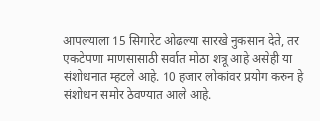आपल्याला 15 सिगारेट ओढल्या सारखे नुकसान देते, तर एकटेपणा माणसासाठी सर्वात मोठा शत्रू आहे असेही या संशोधनात म्हटले आहे. 10 हजार लोकांवर प्रयोग करुन हे संशोधन समोर ठेवण्यात आले आहे.